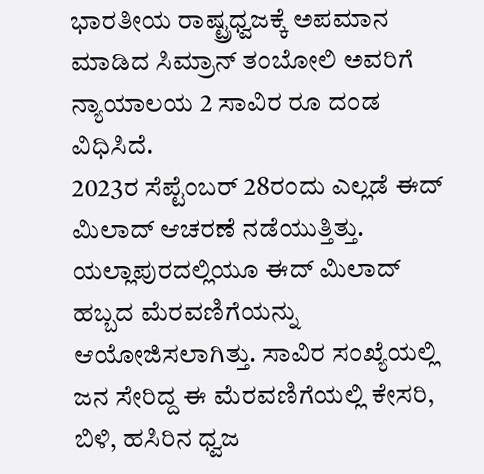ಭಾರತೀಯ ರಾಷ್ಟ್ರಧ್ವಜಕ್ಕೆ ಅಪಮಾನ ಮಾಡಿದ ಸಿಮ್ರಾನ್ ತಂಬೋಲಿ ಅವರಿಗೆ ನ್ಯಾಯಾಲಯ 2 ಸಾವಿರ ರೂ ದಂಡ ವಿಧಿಸಿದೆ.
2023ರ ಸೆಪ್ಟೆಂಬರ್ 28ರಂದು ಎಲ್ಲಡೆ ಈದ್ ಮಿಲಾದ್ ಆಚರಣೆ ನಡೆಯುತ್ತಿತ್ತು. ಯಲ್ಲಾಪುರದಲ್ಲಿಯೂ ಈದ್ ಮಿಲಾದ್ ಹಬ್ಬದ ಮೆರವಣಿಗೆಯನ್ನು ಆಯೋಜಿಸಲಾಗಿತ್ತು. ಸಾವಿರ ಸಂಖ್ಯೆಯಲ್ಲಿ ಜನ ಸೇರಿದ್ದ ಈ ಮೆರವಣಿಗೆಯಲ್ಲಿ ಕೇಸರಿ, ಬಿಳಿ, ಹಸಿರಿನ ಧ್ವಜ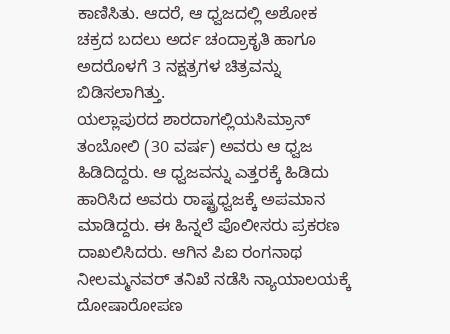ಕಾಣಿಸಿತು. ಆದರೆ, ಆ ಧ್ವಜದಲ್ಲಿ ಅಶೋಕ ಚಕ್ರದ ಬದಲು ಅರ್ದ ಚಂದ್ರಾಕೃತಿ ಹಾಗೂ ಅದರೊಳಗೆ 3 ನಕ್ಷತ್ರಗಳ ಚಿತ್ರವನ್ನು ಬಿಡಿಸಲಾಗಿತ್ತು.
ಯಲ್ಲಾಪುರದ ಶಾರದಾಗಲ್ಲಿಯಸಿಮ್ರಾನ್ ತಂಬೋಲಿ (30 ವರ್ಷ) ಅವರು ಆ ಧ್ವಜ ಹಿಡಿದಿದ್ದರು. ಆ ಧ್ವಜವನ್ನು ಎತ್ತರಕ್ಕೆ ಹಿಡಿದು ಹಾರಿಸಿದ ಅವರು ರಾಷ್ಟ್ರಧ್ವಜಕ್ಕೆ ಅಪಮಾನ ಮಾಡಿದ್ದರು. ಈ ಹಿನ್ನಲೆ ಪೊಲೀಸರು ಪ್ರಕರಣ ದಾಖಲಿಸಿದರು. ಆಗಿನ ಪಿಐ ರಂಗನಾಥ ನೀಲಮ್ಮನವರ್ ತನಿಖೆ ನಡೆಸಿ ನ್ಯಾಯಾಲಯಕ್ಕೆ ದೋಷಾರೋಪಣ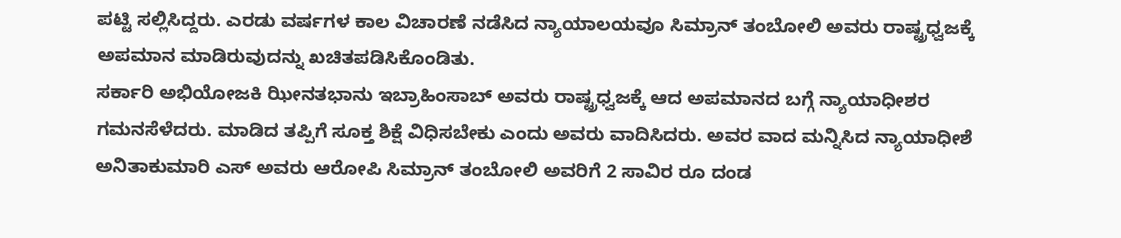ಪಟ್ಟಿ ಸಲ್ಲಿಸಿದ್ದರು. ಎರಡು ವರ್ಷಗಳ ಕಾಲ ವಿಚಾರಣೆ ನಡೆಸಿದ ನ್ಯಾಯಾಲಯವೂ ಸಿಮ್ರಾನ್ ತಂಬೋಲಿ ಅವರು ರಾಷ್ಟ್ರಧ್ವಜಕ್ಕೆ ಅಪಮಾನ ಮಾಡಿರುವುದನ್ನು ಖಚಿತಪಡಿಸಿಕೊಂಡಿತು.
ಸರ್ಕಾರಿ ಅಭಿಯೋಜಕಿ ಝೀನತಭಾನು ಇಬ್ರಾಹಿಂಸಾಬ್ ಅವರು ರಾಷ್ಟ್ರಧ್ವಜಕ್ಕೆ ಆದ ಅಪಮಾನದ ಬಗ್ಗೆ ನ್ಯಾಯಾಧೀಶರ ಗಮನಸೆಳೆದರು. ಮಾಡಿದ ತಪ್ಪಿಗೆ ಸೂಕ್ತ ಶಿಕ್ಷೆ ವಿಧಿಸಬೇಕು ಎಂದು ಅವರು ವಾದಿಸಿದರು. ಅವರ ವಾದ ಮನ್ನಿಸಿದ ನ್ಯಾಯಾಧೀಶೆ ಅನಿತಾಕುಮಾರಿ ಎಸ್ ಅವರು ಆರೋಪಿ ಸಿಮ್ರಾನ್ ತಂಬೋಲಿ ಅವರಿಗೆ 2 ಸಾವಿರ ರೂ ದಂಡ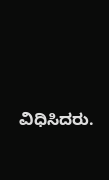ವಿಧಿಸಿದರು.